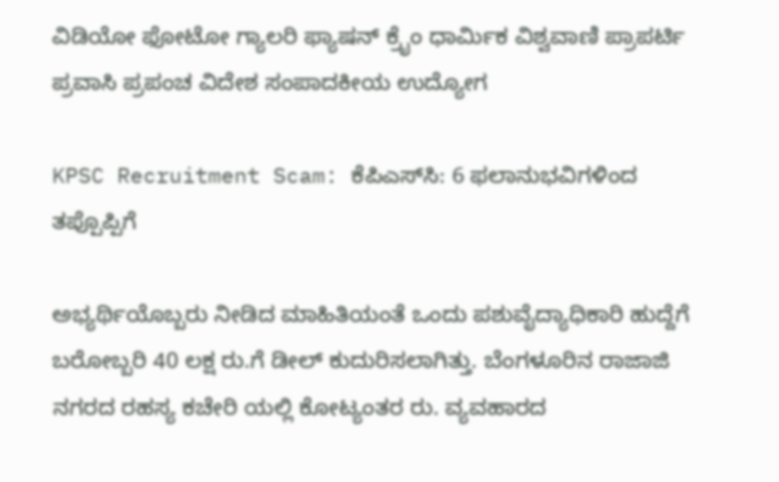ವಿಡಿಯೋ ಫೋಟೋ ಗ್ಯಾಲರಿ ಫ್ಯಾಷನ್ ಕ್ರೈಂ ಧಾರ್ಮಿಕ ವಿಶ್ವವಾಣಿ ಪ್ರಾಪರ್ಟಿ ಪ್ರವಾಸಿ ಪ್ರಪಂಚ ವಿದೇಶ ಸಂಪಾದಕೀಯ ಉದ್ಯೋಗ

KPSC Recruitment Scam: ಕೆಪಿಎಸ್‌ಸಿ: 6 ಫಲಾನುಭವಿಗಳಿಂದ ತಪ್ಪೊಪ್ಪಿಗೆ

ಅಭ್ಯರ್ಥಿಯೊಬ್ಬರು ನೀಡಿದ ಮಾಹಿತಿಯಂತೆ ಒಂದು ಪಶುವೈದ್ಯಾಧಿಕಾರಿ ಹುದ್ದೆಗೆ ಬರೋಬ್ಬರಿ 40 ಲಕ್ಷ ರು.ಗೆ ಡೀಲ್ ಕುದುರಿಸಲಾಗಿತ್ತು. ಬೆಂಗಳೂರಿನ ರಾಜಾಜಿ ನಗರದ ರಹಸ್ಯ ಕಚೇರಿ ಯಲ್ಲಿ ಕೋಟ್ಯಂತರ ರು. ವ್ಯವಹಾರದ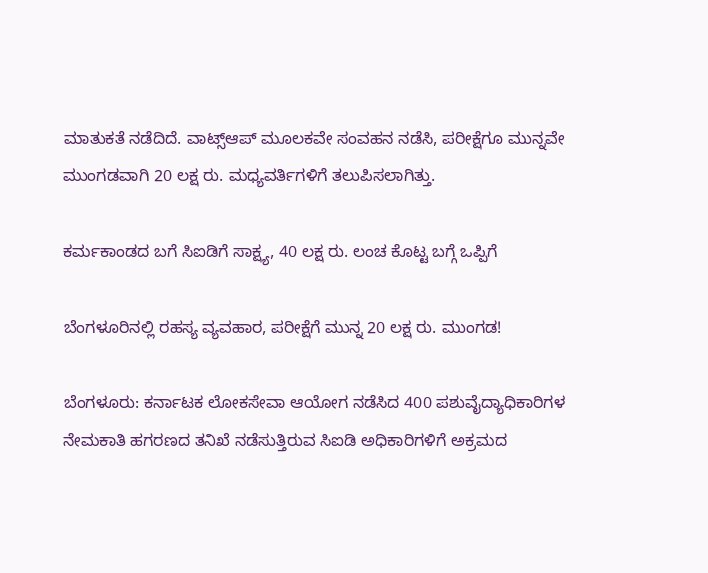ಮಾತುಕತೆ ನಡೆದಿದೆ. ವಾಟ್ಸ್‌ಆಪ್ ಮೂಲಕವೇ ಸಂವಹನ ನಡೆಸಿ, ಪರೀಕ್ಷೆಗೂ ಮುನ್ನವೇ ಮುಂಗಡವಾಗಿ 20 ಲಕ್ಷ ರು. ಮಧ್ಯವರ್ತಿಗಳಿಗೆ ತಲುಪಿಸಲಾಗಿತ್ತು.

ಕರ್ಮಕಾಂಡದ ಬಗೆ ಸಿಐಡಿಗೆ ಸಾಕ್ಷ್ಯ, 40 ಲಕ್ಷ ರು. ಲಂಚ ಕೊಟ್ಟ ಬಗ್ಗೆ ಒಪ್ಪಿಗೆ

ಬೆಂಗಳೂರಿನಲ್ಲಿ ರಹಸ್ಯ ವ್ಯವಹಾರ, ಪರೀಕ್ಷೆಗೆ ಮುನ್ನ 20 ಲಕ್ಷ ರು. ಮುಂಗಡ!

ಬೆಂಗಳೂರು: ಕರ್ನಾಟಕ ಲೋಕಸೇವಾ ಆಯೋಗ ನಡೆಸಿದ 400 ಪಶುವೈದ್ಯಾಧಿಕಾರಿಗಳ ನೇಮಕಾತಿ ಹಗರಣದ ತನಿಖೆ ನಡೆಸುತ್ತಿರುವ ಸಿಐಡಿ ಅಧಿಕಾರಿಗಳಿಗೆ ಅಕ್ರಮದ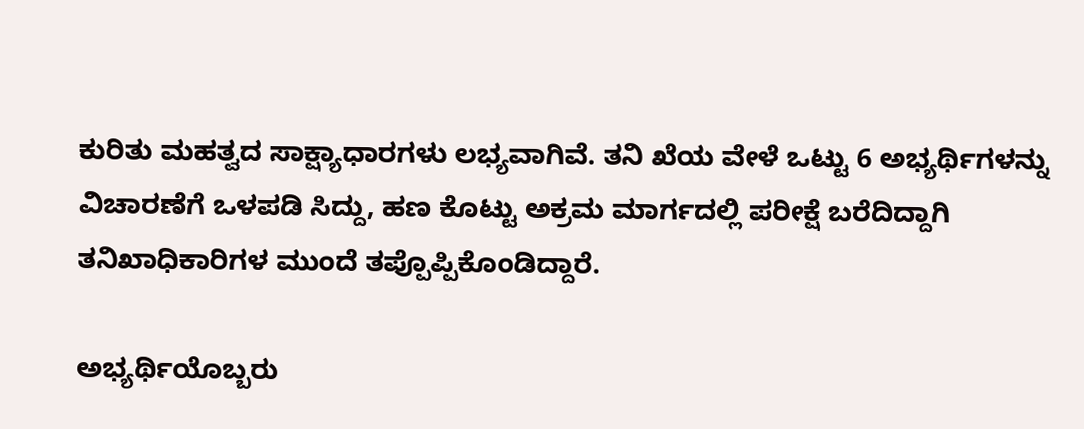ಕುರಿತು ಮಹತ್ವದ ಸಾಕ್ಷ್ಯಾಧಾರಗಳು ಲಭ್ಯವಾಗಿವೆ. ತನಿ ಖೆಯ ವೇಳೆ ಒಟ್ಟು 6 ಅಭ್ಯರ್ಥಿಗಳನ್ನು ವಿಚಾರಣೆಗೆ ಒಳಪಡಿ ಸಿದ್ದು, ಹಣ ಕೊಟ್ಟು ಅಕ್ರಮ ಮಾರ್ಗದಲ್ಲಿ ಪರೀಕ್ಷೆ ಬರೆದಿದ್ದಾಗಿ ತನಿಖಾಧಿಕಾರಿಗಳ ಮುಂದೆ ತಪ್ಪೊಪ್ಪಿಕೊಂಡಿದ್ದಾರೆ.

ಅಭ್ಯರ್ಥಿಯೊಬ್ಬರು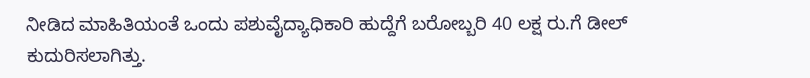ನೀಡಿದ ಮಾಹಿತಿಯಂತೆ ಒಂದು ಪಶುವೈದ್ಯಾಧಿಕಾರಿ ಹುದ್ದೆಗೆ ಬರೋಬ್ಬರಿ 40 ಲಕ್ಷ ರು.ಗೆ ಡೀಲ್ ಕುದುರಿಸಲಾಗಿತ್ತು.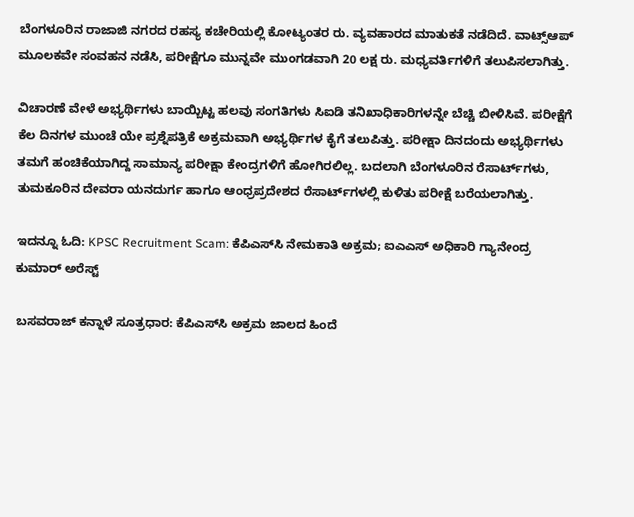ಬೆಂಗಳೂರಿನ ರಾಜಾಜಿ ನಗರದ ರಹಸ್ಯ ಕಚೇರಿಯಲ್ಲಿ ಕೋಟ್ಯಂತರ ರು. ವ್ಯವಹಾರದ ಮಾತುಕತೆ ನಡೆದಿದೆ. ವಾಟ್ಸ್‌ಆಪ್ ಮೂಲಕವೇ ಸಂವಹನ ನಡೆಸಿ, ಪರೀಕ್ಷೆಗೂ ಮುನ್ನವೇ ಮುಂಗಡವಾಗಿ 20 ಲಕ್ಷ ರು. ಮಧ್ಯವರ್ತಿಗಳಿಗೆ ತಲುಪಿಸಲಾಗಿತ್ತು.

ವಿಚಾರಣೆ ವೇಳೆ ಅಭ್ಯರ್ಥಿಗಳು ಬಾಯ್ಬಿಟ್ಟ ಹಲವು ಸಂಗತಿಗಳು ಸಿಐಡಿ ತನಿಖಾಧಿಕಾರಿಗಳನ್ನೇ ಬೆಚ್ಚಿ ಬೀಳಿಸಿವೆ. ಪರೀಕ್ಷೆಗೆ ಕೆಲ ದಿನಗಳ ಮುಂಚೆ ಯೇ ಪ್ರಶ್ನೆಪತ್ರಿಕೆ ಅಕ್ರಮವಾಗಿ ಅಭ್ಯರ್ಥಿಗಳ ಕೈಗೆ ತಲುಪಿತ್ತು. ಪರೀಕ್ಷಾ ದಿನದಂದು ಅಭ್ಯರ್ಥಿಗಳು ತಮಗೆ ಹಂಚಿಕೆಯಾಗಿದ್ದ ಸಾಮಾನ್ಯ ಪರೀಕ್ಷಾ ಕೇಂದ್ರಗಳಿಗೆ ಹೋಗಿರಲಿಲ್ಲ. ಬದಲಾಗಿ ಬೆಂಗಳೂರಿನ ರೆಸಾರ್ಟ್‌ಗಳು, ತುಮಕೂರಿನ ದೇವರಾ ಯನದುರ್ಗ ಹಾಗೂ ಆಂಧ್ರಪ್ರದೇಶದ ರೆಸಾರ್ಟ್‌ಗಳಲ್ಲಿ ಕುಳಿತು ಪರೀಕ್ಷೆ ಬರೆಯಲಾಗಿತ್ತು.

ಇದನ್ನೂ ಓದಿ: KPSC Recruitment Scam: ಕೆಪಿಎಸ್‌ಸಿ ನೇಮಕಾತಿ ಅಕ್ರಮ; ಐಎಎಸ್‌ ಅಧಿಕಾರಿ ಗ್ಯಾನೇಂದ್ರ ಕುಮಾರ್ ಅರೆಸ್ಟ್

ಬಸವರಾಜ್ ಕನ್ನಾಳೆ ಸೂತ್ರಧಾರ: ಕೆಪಿಎಸ್‌ಸಿ ಅಕ್ರಮ ಜಾಲದ ಹಿಂದೆ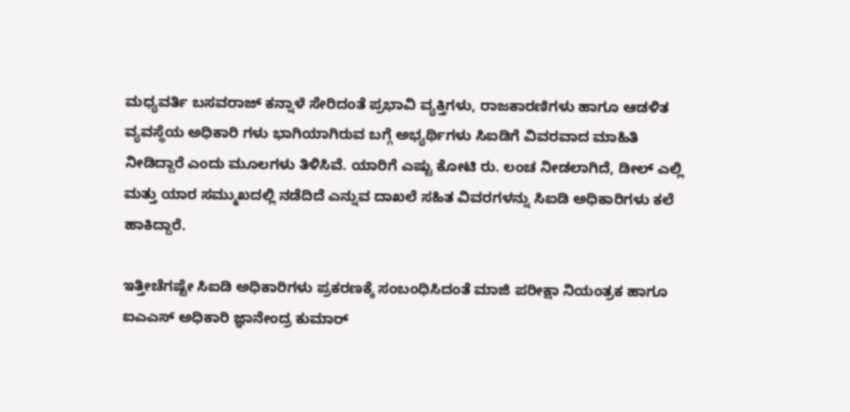ಮಧ್ಯವರ್ತಿ ಬಸವರಾಜ್ ಕನ್ನಾಳೆ ಸೇರಿದಂತೆ ಪ್ರಭಾವಿ ವ್ಯಕ್ತಿಗಳು, ರಾಜಕಾರಣಿಗಳು ಹಾಗೂ ಆಡಳಿತ ವ್ಯವಸ್ಥೆಯ ಅಧಿಕಾರಿ ಗಳು ಭಾಗಿಯಾಗಿರುವ ಬಗ್ಗೆ ಅಭ್ಯರ್ಥಿಗಳು ಸಿಐಡಿಗೆ ವಿವರವಾದ ಮಾಹಿತಿ ನೀಡಿದ್ದಾರೆ ಎಂದು ಮೂಲಗಳು ತಿಳಿಸಿವೆ. ಯಾರಿಗೆ ಎಷ್ಟು ಕೋಟಿ ರು. ಲಂಚ ನೀಡಲಾಗಿದೆ, ಡೀಲ್ ಎಲ್ಲಿ ಮತ್ತು ಯಾರ ಸಮ್ಮುಖದಲ್ಲಿ ನಡೆದಿದೆ ಎನ್ನುವ ದಾಖಲೆ ಸಹಿತ ವಿವರಗಳನ್ನು ಸಿಐಡಿ ಅಧಿಕಾರಿಗಳು ಕಲೆ ಹಾಕಿದ್ದಾರೆ.

ಇತ್ತೀಚೆಗಷ್ಟೇ ಸಿಐಡಿ ಅಧಿಕಾರಿಗಳು ಪ್ರಕರಣಕ್ಕೆ ಸಂಬಂಧಿಸಿದಂತೆ ಮಾಜಿ ಪರೀಕ್ಷಾ ನಿಯಂತ್ರಕ ಹಾಗೂ ಐಎಎಸ್ ಅಧಿಕಾರಿ ಜ್ಞಾನೇಂದ್ರ ಕುಮಾರ್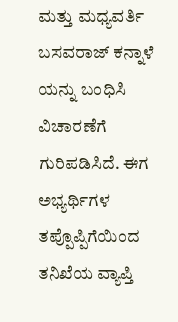ಮತ್ತು ಮಧ್ಯವರ್ತಿ ಬಸವರಾಜ್ ಕನ್ನಾಳೆ ಯನ್ನು ಬಂಧಿಸಿ ವಿಚಾರಣೆಗೆ ಗುರಿಪಡಿಸಿದೆ. ಈಗ ಅಭ್ಯರ್ಥಿಗಳ ತಪ್ಪೊಪ್ಪಿಗೆಯಿಂದ ತನಿಖೆಯ ವ್ಯಾಪ್ತಿ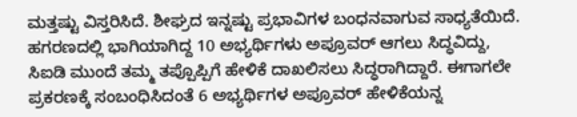ಮತ್ತಷ್ಟು ವಿಸ್ತರಿಸಿದೆ. ಶೀಘ್ರದ ಇನ್ನಷ್ಟು ಪ್ರಭಾವಿಗಳ ಬಂಧನವಾಗುವ ಸಾಧ್ಯತೆಯಿದೆ. ಹಗರಣದಲ್ಲಿ ಭಾಗಿಯಾಗಿದ್ದ 10 ಅಭ್ಯರ್ಥಿಗಳು ಅಪ್ರೂವರ್ ಆಗಲು ಸಿದ್ಧವಿದ್ದು, ಸಿಐಡಿ ಮುಂದೆ ತಮ್ಮ ತಪ್ಪೊಪ್ಪಿಗೆ ಹೇಳಿಕೆ ದಾಖಲಿಸಲು ಸಿದ್ಧರಾಗಿದ್ದಾರೆ. ಈಗಾಗಲೇ ಪ್ರಕರಣಕ್ಕೆ ಸಂಬಂಧಿಸಿದಂತೆ 6 ಅಭ್ಯರ್ಥಿಗಳ ಅಪ್ರೂವರ್ ಹೇಳಿಕೆಯನ್ನ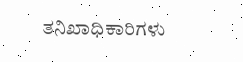ತನಿಖಾಧಿಕಾರಿಗಳು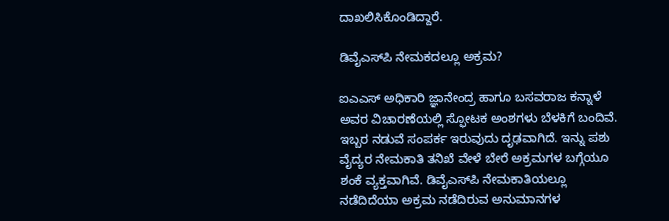ದಾಖಲಿಸಿಕೊಂಡಿದ್ದಾರೆ.

ಡಿವೈಎಸ್‌ಪಿ ನೇಮಕದಲ್ಲೂ ಅಕ್ರಮ?

ಐಎಎಸ್ ಅಧಿಕಾರಿ ಜ್ಞಾನೇಂದ್ರ ಹಾಗೂ ಬಸವರಾಜ ಕನ್ನಾಳೆ ಅವರ ವಿಚಾರಣೆಯಲ್ಲಿ ಸ್ಫೋಟಕ ಅಂಶಗಳು ಬೆಳಕಿಗೆ ಬಂದಿವೆ. ಇಬ್ಬರ ನಡುವೆ ಸಂಪರ್ಕ ಇರುವುದು ದೃಢವಾಗಿದೆ. ಇನ್ನು ಪಶು ವೈದ್ಯರ ನೇಮಕಾತಿ ತನಿಖೆ ವೇಳೆ ಬೇರೆ ಅಕ್ರಮಗಳ ಬಗ್ಗೆಯೂ ಶಂಕೆ ವ್ಯಕ್ತವಾಗಿವೆ. ಡಿವೈಎಸ್‌ಪಿ ನೇಮಕಾತಿಯಲ್ಲೂ ನಡೆದಿದೆಯಾ ಅಕ್ರಮ ನಡೆದಿರುವ ಅನುಮಾನಗಳ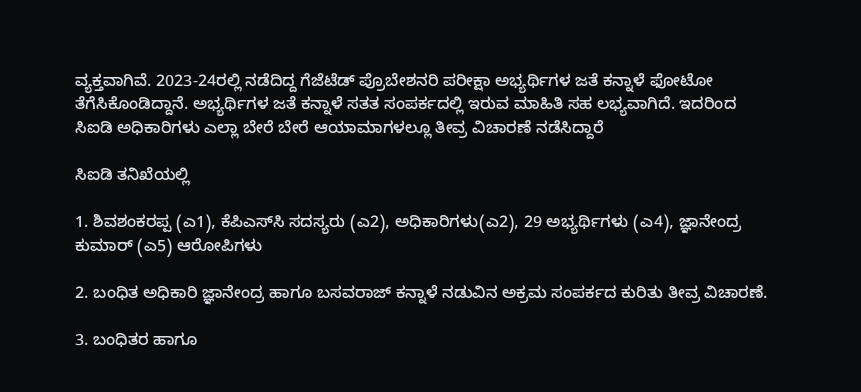ವ್ಯಕ್ತವಾಗಿವೆ. 2023-24ರಲ್ಲಿ ನಡೆದಿದ್ದ ಗೆಜೆಟೆಡ್ ಪ್ರೊಬೇಶನರಿ ಪರೀಕ್ಷಾ ಅಭ್ಯರ್ಥಿಗಳ ಜತೆ ಕನ್ನಾಳೆ ಫೋಟೋ ತೆಗೆಸಿಕೊಂಡಿದ್ದಾನೆ. ಅಭ್ಯರ್ಥಿಗಳ ಜತೆ ಕನ್ನಾಳೆ ಸತತ ಸಂಪರ್ಕದಲ್ಲಿ ಇರುವ ಮಾಹಿತಿ ಸಹ ಲಭ್ಯವಾಗಿದೆ. ಇದರಿಂದ ಸಿಐಡಿ ಅಧಿಕಾರಿಗಳು ಎಲ್ಲಾ ಬೇರೆ ಬೇರೆ ಆಯಾಮಾಗಳಲ್ಲೂ ತೀವ್ರ ವಿಚಾರಣೆ ನಡೆಸಿದ್ದಾರೆ

ಸಿಐಡಿ ತನಿಖೆಯಲ್ಲಿ

1. ಶಿವಶಂಕರಪ್ಪ (ಎ1), ಕೆಪಿಎಸ್‌ಸಿ ಸದಸ್ಯರು (ಎ2), ಅಧಿಕಾರಿಗಳು(ಎ2), 29 ಅಭ್ಯರ್ಥಿಗಳು (ಎ4), ಜ್ಞಾನೇಂದ್ರ ಕುಮಾರ್ (ಎ5) ಆರೋಪಿಗಳು

2. ಬಂಧಿತ ಅಧಿಕಾರಿ ಜ್ಞಾನೇಂದ್ರ ಹಾಗೂ ಬಸವರಾಜ್ ಕನ್ನಾಳೆ ನಡುವಿನ ಅಕ್ರಮ ಸಂಪರ್ಕದ ಕುರಿತು ತೀವ್ರ ವಿಚಾರಣೆ.

3. ಬಂಧಿತರ ಹಾಗೂ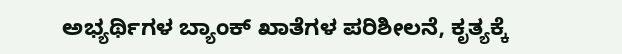ಅಭ್ಯರ್ಥಿಗಳ ಬ್ಯಾಂಕ್ ಖಾತೆಗಳ ಪರಿಶೀಲನೆ, ಕೃತ್ಯಕ್ಕೆ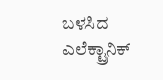ಬಳಸಿದ ಎಲೆಕ್ಟ್ರಾನಿಕ್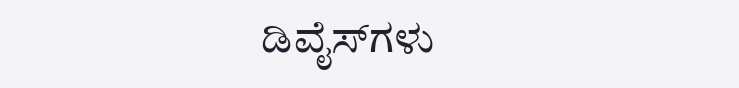ಡಿವೈಸ್‌ಗಳು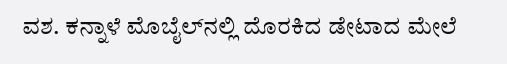ವಶ. ಕನ್ನಾಳೆ ಮೊಬೈಲ್‌ನಲ್ಲಿ ದೊರಕಿದ ಡೇಟಾದ ಮೇಲೆ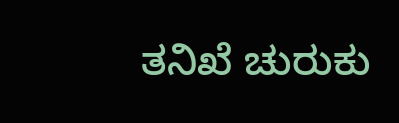ತನಿಖೆ ಚುರುಕು